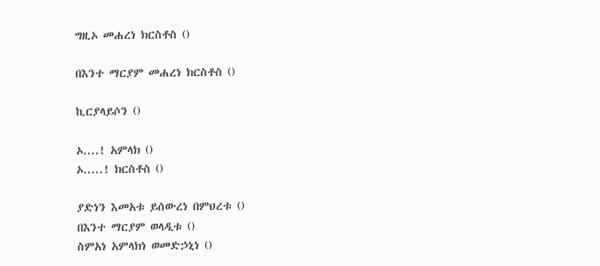ግዚኦ መሐረነ ክርስቶስ ()

በእንተ ማርያም መሐረነ ክርስቶስ ()

ኪርያላይሶን ()

ኦ....! አምላክ ()
ኦ.....! ክርስቶስ ()

ያድነን እመአቱ ይሰውረነ በምህረቱ ()
በእንተ ማርያም ወላዲቱ ()
ስምአነ አምላክነ ወመድኃኒነ ()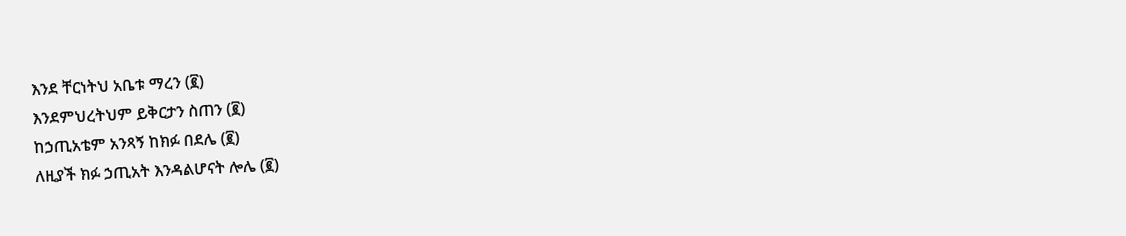እንደ ቸርነትህ አቤቱ ማረን (፪)
እንደምህረትህም ይቅርታን ስጠን (፪)
ከኃጢአቴም አንጻኝ ከክፉ በደሌ (፪)
ለዚያች ክፉ ኃጢአት እንዳልሆናት ሎሌ (፪)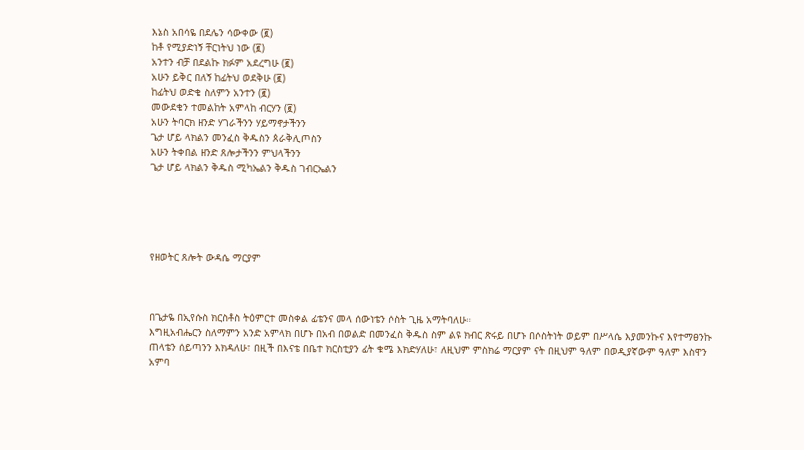እኔስ አበሳዬ በደሌን ሳውቀው (፪)
ከቶ የሚያድነኝ ቸርነትህ ነው (፪)
አንተን ብቻ በደልኩ ክፉም አደረግሁ (፪)
አሁን ይቅር በለኝ ከፊትህ ወደቅሁ (፪)
ከፊትህ ወድቄ ስለምን አንተን (፪)
መውደቄን ተመልከት አምላከ ብርሃን (፪)
አሁን ትባርክ ዘንድ ሃገራችንን ሃይማኖታችንን
ጌታ ሆይ ላክልን መንፈስ ቅዱስን ጰራቅሊጦስን
አሁን ትቀበል ዘንድ ጸሎታችንን ምህላችንን
ጌታ ሆይ ላክልን ቅዱስ ሚካኤልን ቅዱስ ገብርኤልን





የዘወትር ጸሎት ውዳሴ ማርያም



በጌታዬ በኢየሱስ ክርስቶስ ትዕምርተ መስቀል ፊቴንና መላ ሰውነቴን ሶስት ጊዜ አማትባለሁ።
እግዚአብሔርን ስለማምን አንድ አምላክ በሆኑ በአብ በወልድ በመንፈስ ቅዱስ ስም ልዩ ክብር ጽሩይ በሆኑ በሶስትነት ወይም በሥላሴ እያመንኩና እየተማፀንኩ ጠላቴን ሰይጣንን እክዳለሁ፣ በዚች በእናቴ በቤተ ክርስቲያን ፊት ቁሜ እክድሃለሁ፣ ለዚህም ምስክሬ ማርያም ናት በዚህም ዓለም በወዲያኛውም ዓለም እስዋን አምባ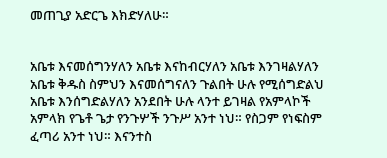መጠጊያ አድርጌ እክድሃለሁ።


አቤቱ እናመሰግንሃለን አቤቱ እናከብርሃለን አቤቱ እንገዛልሃለን አቤቱ ቅዱስ ስምህን እናመሰግናለን ጉልበት ሁሉ የሚሰግድልህ አቤቱ እንሰግድልሃለን አንደበት ሁሉ ላንተ ይገዛል የአምላኮች አምላክ የጌቶ ጌታ የንጉሦች ንጉሥ አንተ ነህ። የስጋም የነፍስም ፈጣሪ አንተ ነህ። እናንተስ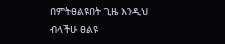በምትፀልዩበት ጊዜ እንዲህ ብላችሁ ፀልዩ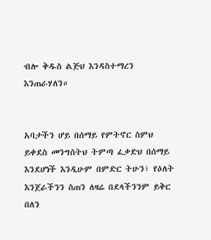ብሎ ቅዱስ ልጅህ እንዳስተማረን እንጠራሃለን።


አባታችን ሆይ በሰማይ የምትኖር ስምህ ይቀደስ መንግስትህ ትምጣ ፈቃድህ በሰማይ እንደሆነች እንዲሁም በምድር ትሁን፣ የዕለት እንጀራችንን ስጠን ለዛሬ በደላችንንም ይቅር በለን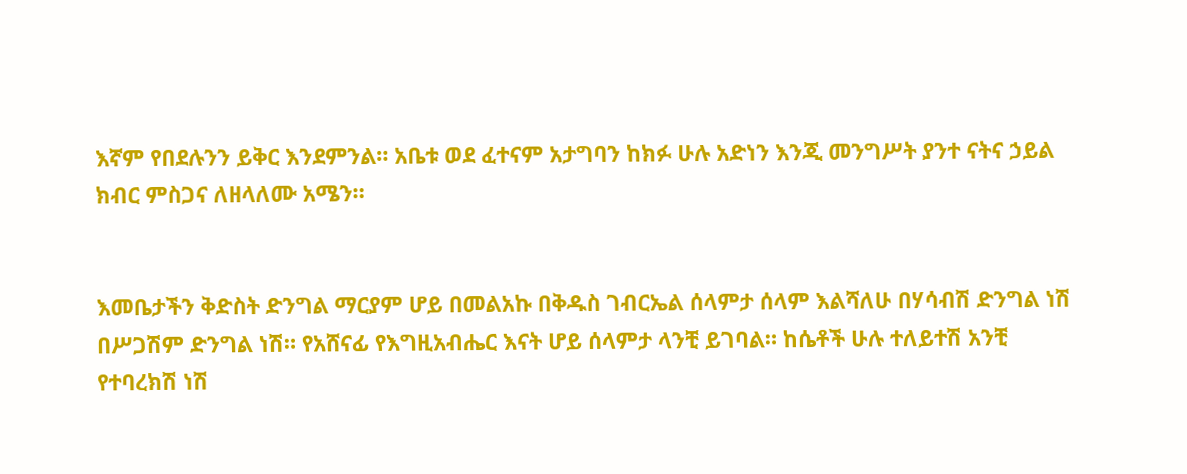እኛም የበደሉንን ይቅር እንደምንል። አቤቱ ወደ ፈተናም አታግባን ከክፉ ሁሉ አድነን እንጂ መንግሥት ያንተ ናትና ኃይል ክብር ምስጋና ለዘላለሙ አሜን።


እመቤታችን ቅድስት ድንግል ማርያም ሆይ በመልአኩ በቅዱስ ገብርኤል ሰላምታ ሰላም እልሻለሁ በሃሳብሽ ድንግል ነሽ በሥጋሽም ድንግል ነሽ። የአሸናፊ የእግዚአብሔር እናት ሆይ ሰላምታ ላንቺ ይገባል። ከሴቶች ሁሉ ተለይተሽ አንቺ የተባረክሽ ነሽ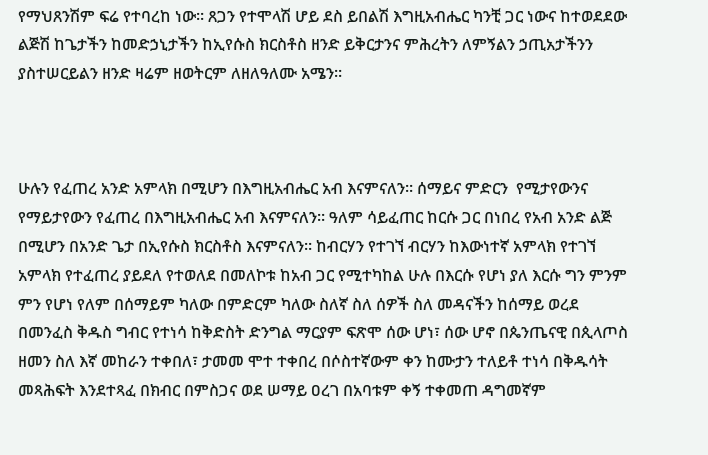የማህጸንሽም ፍሬ የተባረከ ነው። ጸጋን የተሞላሽ ሆይ ደስ ይበልሽ እግዚአብሔር ካንቺ ጋር ነውና ከተወደደው ልጅሽ ከጌታችን ከመድኃኒታችን ከኢየሱስ ክርስቶስ ዘንድ ይቅርታንና ምሕረትን ለምኝልን ኃጢአታችንን ያስተሠርይልን ዘንድ ዛሬም ዘወትርም ለዘለዓለሙ አሜን።



ሁሉን የፈጠረ አንድ አምላክ በሚሆን በእግዚአብሔር አብ እናምናለን። ሰማይና ምድርን  የሚታየውንና የማይታየውን የፈጠረ በእግዚአብሔር አብ እናምናለን። ዓለም ሳይፈጠር ከርሱ ጋር በነበረ የአብ አንድ ልጅ በሚሆን በአንድ ጌታ በኢየሱስ ክርስቶስ እናምናለን። ከብርሃን የተገኘ ብርሃን ከእውነተኛ አምላክ የተገኘ አምላክ የተፈጠረ ያይደለ የተወለደ በመለኮቱ ከአብ ጋር የሚተካከል ሁሉ በእርሱ የሆነ ያለ እርሱ ግን ምንም ምን የሆነ የለም በሰማይም ካለው በምድርም ካለው ስለኛ ስለ ሰዎች ስለ መዳናችን ከሰማይ ወረደ በመንፈስ ቅዱስ ግብር የተነሳ ከቅድስት ድንግል ማርያም ፍጽሞ ሰው ሆነ፣ ሰው ሆኖ በጴንጤናዊ በጲላጦስ ዘመን ስለ እኛ መከራን ተቀበለ፣ ታመመ ሞተ ተቀበረ በሶስተኛውም ቀን ከሙታን ተለይቶ ተነሳ በቅዱሳት መጻሕፍት እንደተጻፈ በክብር በምስጋና ወደ ሠማይ ዐረገ በአባቱም ቀኝ ተቀመጠ ዳግመኛም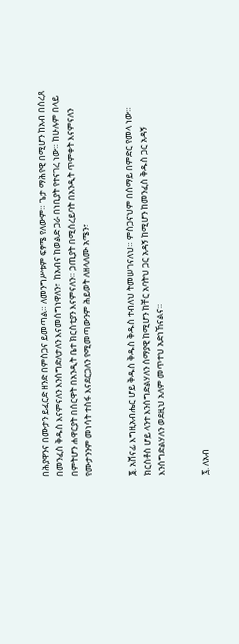በሕያዋንና በሙታን ይፈርድ ዘንድ በምስጋና ይመጣል። ለመንግሥቱም ፍፃሜ የለውም። ጌታ ማሕየዊ በሚሆን ከአብ በሰረጸ በመንፈስ ቅዱስ እናምናለን እንሰግድለታለን እናመሰግነዋለን፣  ከአብና ከወልድ ጋራ በነቢያት የተናገረ ነው። ከሁሉም በላይ በምትሆን ሐዋርያት በሰርዋት በአንዲት ቤተ ክርስቲያን እናምናለን። ኃጢያት በሚሰረይባት በአንዲት ጥምቀት እናምናለን የሙታንንም መነሳት ተስፋ እናደርጋለን የሚመጣውንም ሕይወት ለዘላለሙ አሜን፣


፮. አሸናፊ እግዚአብሔር ሆይ ቅዱስ ቅዱስ ቅዱስ ተብለህ ትመሠገናለህ። ምስጋናህም በሰማይ በምድር የመላ ነው። ክርስቶስ ሆይ ላንተ እንሰግድልሃለን ሰማያዊ ከሚሆን ከቸር አባትህ ጋር አዳኝ ከሚሆን ከመንፈስ ቅዱስ ጋር አዳኝ እንሰግድልሃለን ወደዚህ አለም መጥተህ አድነኸናልና።


፯. ለአብ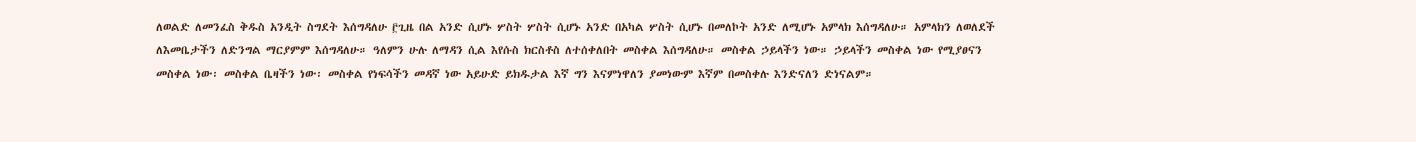ለወልድ ለመንፈስ ቅዱስ አንዲት ስግደት እሰግዳለሁ ፫ጊዜ በል አንድ ሲሆኑ ሦስት ሦስት ሲሆኑ አንድ በአካል ሦስት ሲሆኑ በመለኮት አንድ ለሚሆኑ አምላክ እሰግዳለሁ። አምላክን ለወለደች ለእመቤታችን ለድንግል ማርያምም እሰግዳለሁ። ዓለምን ሁሉ ለማዳን ሲል እየሱስ ክርስቶስ ለተሰቀለበት መስቀል እሰግዳለሁ። መስቀል ኃይላችን ነው። ኃይላችን መስቀል ነው የሚያፀናን መስቀል ነው፡ መስቀል ቤዛችን ነው፡ መስቀል የነፍሳችን መዳኛ ነው አይሁድ ይክዱታል እኛ ግን እናምነዋለን ያመነውም እኛም በመስቀሉ እንድናለን ድነናልም።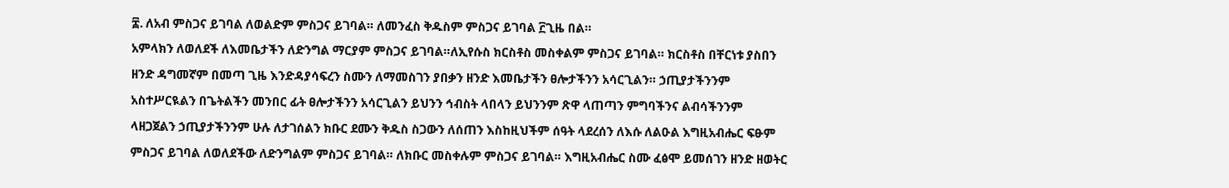፰. ለአብ ምስጋና ይገባል ለወልድም ምስጋና ይገባል። ለመንፈስ ቅዱስም ምስጋና ይገባል ፫ጊዜ በል።
አምላክን ለወለደች ለእመቤታችን ለድንግል ማርያም ምስጋና ይገባል።ለኢየሱስ ክርስቶስ መስቀልም ምስጋና ይገባል። ክርስቶስ በቸርነቱ ያስበን ዘንድ ዳግመኛም በመጣ ጊዜ እንድዳያሳፍረን ስሙን ለማመስገን ያበቃን ዘንድ እመቤታችን ፀሎታችንን አሳርጊልን። ኃጢያታችንንም አስተሥርዪልን በጌትልችን መንበር ፊት ፀሎታችንን አሳርጊልን ይህንን ኅብስት ላበላን ይህንንም ጽዋ ላጠጣን ምግባችንና ልብሳችንንም ላዘጋጀልን ኃጢያታችንንም ሁሉ ለታገሰልን ክቡር ደሙን ቅዱስ ስጋውን ለሰጠን እስከዚህችም ሰዓት ላደረሰን ለእሱ ለልዑል እግዚአብሔር ፍፁም ምስጋና ይገባል ለወለደችው ለድንግልም ምስጋና ይገባል። ለክቡር መስቀሉም ምስጋና ይገባል። እግዚአብሔር ስሙ ፈፅሞ ይመሰገን ዘንድ ዘወትር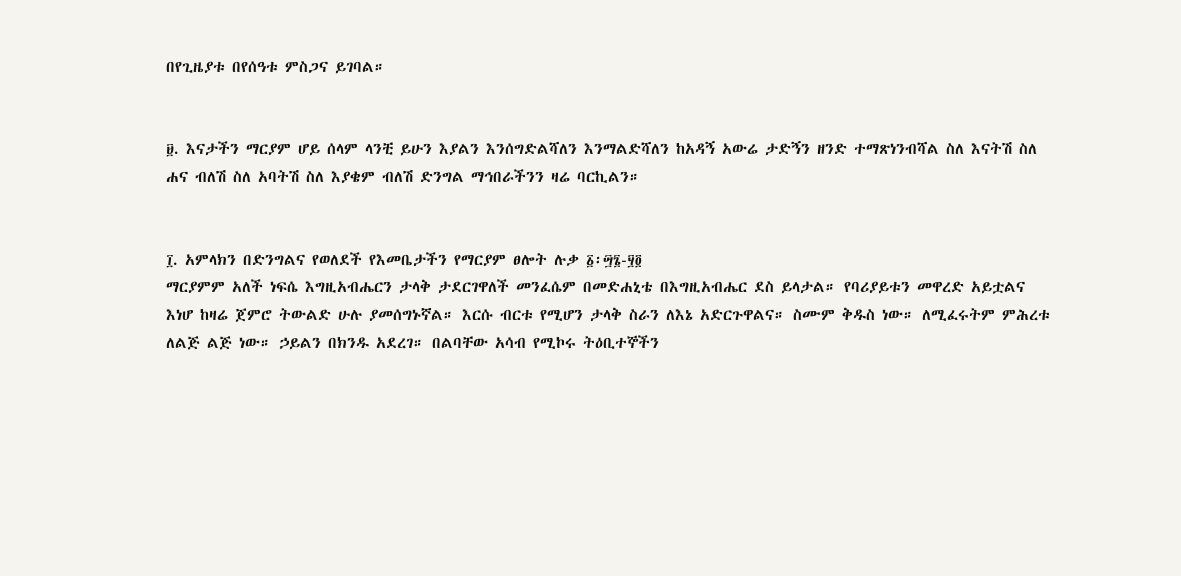በየጊዜያቱ በየሰዓቱ ምስጋና ይገባል።


፱. እናታችን ማርያም ሆይ ሰላም ላንቺ ይሁን እያልን እንሰግድልሻለን እንማልድሻለን ከአዳኝ አውሬ ታድኝን ዘንድ ተማጽነንብሻል ስለ እናትሽ ስለ ሐና ብለሽ ስለ አባትሽ ስለ እያቄም ብለሽ ድንግል ማኅበራችንን ዛሬ ባርኪልን።


፲. አምላክን በድንግልና የወለደች የእመቤታችን የማርያም ፀሎት ሉቃ ፩፡፵፮-፶፬
ማርያምም አለች ነፍሴ እግዚአብሔርን ታላቅ ታደርገዋለች መንፈሴም በመድሐኒቴ በእግዚአብሔር ደስ ይላታል። የባሪያይቱን መዋረድ አይቷልና እነሆ ከዛሬ ጀምሮ ትውልድ ሁሉ ያመሰግኑኛል። እርሱ ብርቱ የሚሆን ታላቅ ስራን ለእኔ አድርጉዋልና። ስሙም ቅዱስ ነው። ለሚፈሩትም ምሕረቱ ለልጅ ልጅ ነው። ኃይልን በክንዱ አደረገ። በልባቸው አሳብ የሚኮሩ ትዕቢተኞችን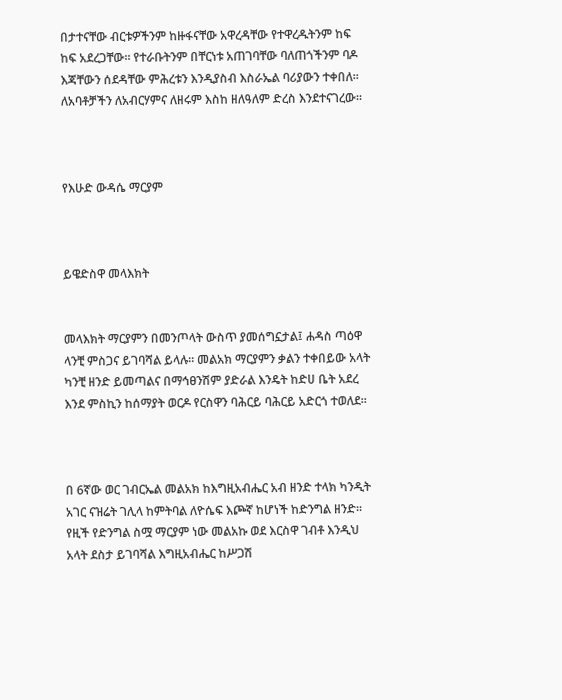በታተናቸው ብርቱዎችንም ከዙፋናቸው አዋረዳቸው የተዋረዱትንም ከፍ ከፍ አደረጋቸው። የተራቡትንም በቸርነቱ አጠገባቸው ባለጠጎችንም ባዶ እጃቸውን ሰደዳቸው ምሕረቱን እንዲያስብ እስራኤል ባሪያውን ተቀበለ። ለአባቶቻችን ለአብርሃምና ለዘሩም እስከ ዘለዓለም ድረስ እንደተናገረው።



የእሁድ ውዳሴ ማርያም



ይዌድስዋ መላእክት


መላእክት ማርያምን በመንጦላት ውስጥ ያመሰግኗታል፤ ሐዳስ ጣዕዋ ላንቺ ምስጋና ይገባሻል ይላሉ። መልአክ ማርያምን ቃልን ተቀበይው አላት ካንቺ ዘንድ ይመጣልና በማኅፀንሽም ያድራል እንዴት ከድሀ ቤት አደረ እንደ ምስኪን ከሰማያት ወርዶ የርስዋን ባሕርይ ባሕርይ አድርጎ ተወለደ።



በ 6ኛው ወር ገብርኤል መልአክ ከእግዚአብሔር አብ ዘንድ ተላክ ካንዲት አገር ናዝሬት ገሊላ ከምትባል ለዮሴፍ እጮኛ ከሆነች ከድንግል ዘንድ። የዚች የድንግል ስሟ ማርያም ነው መልአኩ ወደ እርስዋ ገብቶ እንዲህ አላት ደስታ ይገባሻል እግዚአብሔር ከሥጋሽ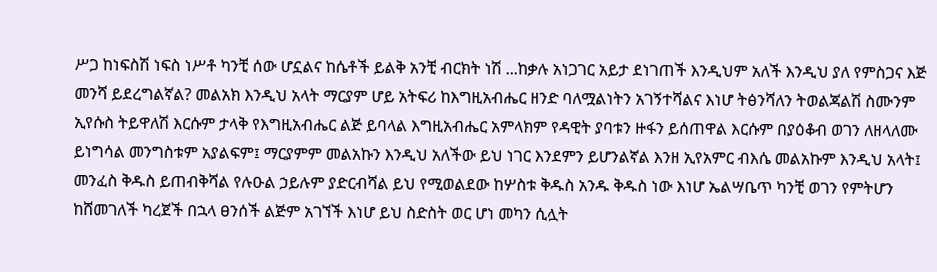ሥጋ ከነፍስሽ ነፍስ ነሥቶ ካንቺ ሰው ሆኗልና ከሴቶች ይልቅ አንቺ ብርክት ነሽ ...ከቃሉ አነጋገር አይታ ደነገጠች እንዲህም አለች እንዲህ ያለ የምስጋና እጅ መንሻ ይደረግልኛል? መልአክ እንዲህ አላት ማርያም ሆይ አትፍሪ ከእግዚአብሔር ዘንድ ባለሟልነትን አገኝተሻልና እነሆ ትፅንሻለን ትወልጃልሽ ስሙንም ኢየሱስ ትይዋለሽ እርሱም ታላቅ የእግዚአብሔር ልጅ ይባላል እግዚአብሔር አምላክም የዳዊት ያባቱን ዙፋን ይሰጠዋል እርሱም በያዕቆብ ወገን ለዘላለሙ ይነግሳል መንግስቱም አያልፍም፤ ማርያምም መልአኩን እንዲህ አለችው ይህ ነገር እንደምን ይሆንልኛል እንዘ ኢየአምር ብእሴ መልአኩም እንዲህ አላት፤ መንፈስ ቅዱስ ይጠብቅሻል የሉዑል ኃይሉም ያድርብሻል ይህ የሚወልደው ከሦስቱ ቅዱስ አንዱ ቅዱስ ነው እነሆ ኤልሣቤጥ ካንቺ ወገን የምትሆን ከሸመገለች ካረጀች በኋላ ፀንሰች ልጅም አገኘች እነሆ ይህ ስድስት ወር ሆነ መካን ሲሏት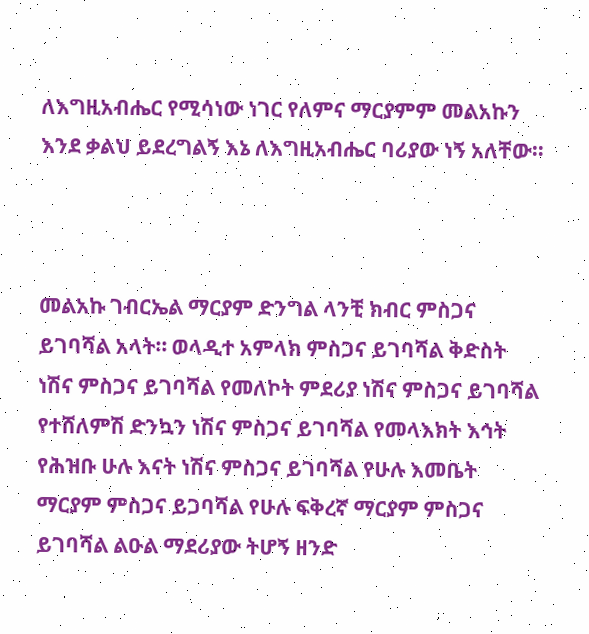ለእግዚአብሔር የሚሳነው ነገር የለምና ማርያምም መልአኩን እንደ ቃልህ ይደረግልኝ እኔ ለእግዚአብሔር ባሪያው ነኝ አለቸው።



መልአኩ ገብርኤል ማርያም ድንግል ላንቺ ክብር ምስጋና ይገባሻል አላት። ወላዲተ አምላክ ምስጋና ይገባሻል ቅድስት ነሽና ምስጋና ይገባሻል የመለኮት ምደሪያ ነሽና ምስጋና ይገባሻል የተሸለምሽ ድንኳን ነሽና ምስጋና ይገባሻል የመላእክት እኅት የሕዝቡ ሁሉ እናት ነሽና ምስጋና ይገባሻል የሁሉ እመቤት ማርያም ምስጋና ይጋባሻል የሁሉ ፍቅረኛ ማርያም ምስጋና ይገባሻል ልዑል ማደሪያው ትሆኝ ዘንድ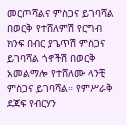መርጦሻልና ምስጋና ይገባሻል በወርቅ የተሸለምሽ የርግብ ክንፍ በብር ያጌጥሽ ምስጋና ይገባሻል ጎኖችሽ በወርቅ አመልማሎ የተሸለሙ ላንቺ ምስጋና ይገባሻል። የምሥራቅ ደጃፍ የብርሃን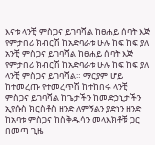እናቱ ላንቺ ምስጋና ይገባሻል ከፀሐይ ሰባት እጅ የምታበሪ ክብርሽ ከአድባራቱ ሁሉ ከፍ ከፍ ያለ አንቺ ምስጋና ይገባሻል ከፀሐይ ሰባት እጅ የምታበሪ ክብርሽ ከአድባራቱ ሁሉ ከፍ ከፍ ያለ ላንቺ ምስጋና ይገባሻል። ማርያም ሆይ ከተመረጡ የተመረጥሽ ከተከበሩ ላንቺ ምስጋና ይገባሻል ከጌታችን ከመድኃኒታችን ኢየሱስ ክርስቶስ ዘንድ ለምኝልን ያድነን ዘንድ ከአባቱ ምስጋና ከስቅዱሳን መላእክቶቹ ጋር በመጣ ጊዜ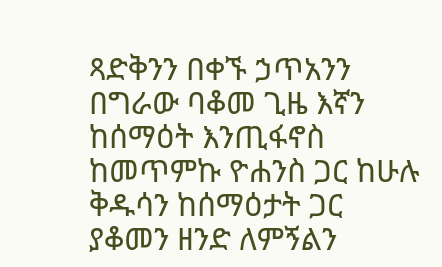ጻድቅንን በቀኙ ኃጥአንን በግራው ባቆመ ጊዜ እኛን ከሰማዕት እንጢፋኖስ ከመጥምኩ ዮሐንስ ጋር ከሁሉ ቅዱሳን ከሰማዕታት ጋር ያቆመን ዘንድ ለምኝልን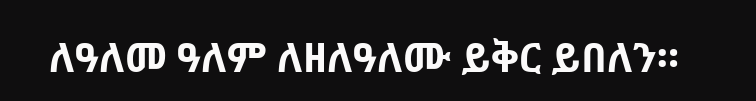ለዓለመ ዓለም ለዘለዓለሙ ይቅር ይበለን።